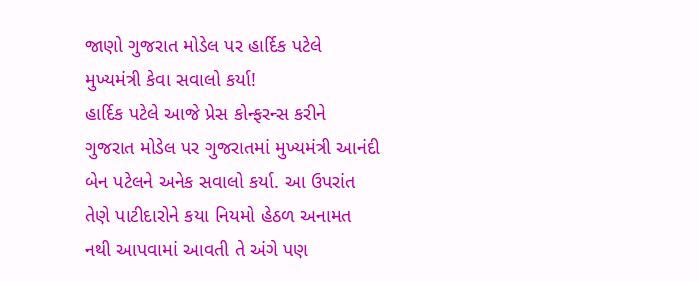જાણો ગુજરાત મોડેલ પર હાર્દિક પટેલે મુખ્યમંત્રી કેવા સવાલો કર્યા!
હાર્દિક પટેલે આજે પ્રેસ કોન્ફરન્સ કરીને ગુજરાત મોડેલ પર ગુજરાતમાં મુખ્યમંત્રી આનંદી બેન પટેલને અનેક સવાલો કર્યા. આ ઉપરાંત તેણે પાટીદારોને કયા નિયમો હેઠળ અનામત નથી આપવામાં આવતી તે અંગે પણ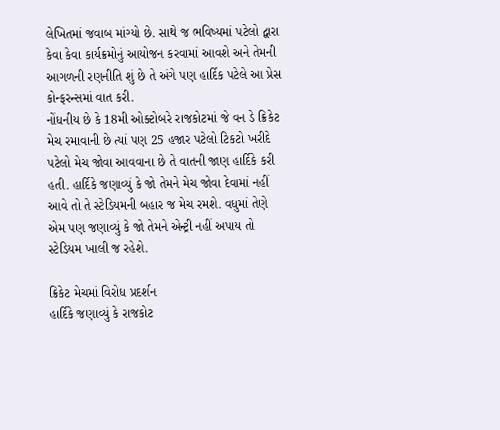લેખિતમાં જવાબ માંગ્યો છે. સાથે જ ભવિષ્યમાં પટેલો દ્વારા કેવા કેવા કાર્યક્રમોનું આયોજન કરવામાં આવશે અને તેમની આગળની રણનીતિ શું છે તે અંગે પણ હાર્દિક પટેલે આ પ્રેસ કોન્ફરન્સમાં વાત કરી.
નોંધનીય છે કે 18મી ઓક્ટોબરે રાજકોટમાં જે વન ડે ક્રિકેટ મેચ રમાવાની છે ત્યાં પણ 25 હજાર પટેલો ટિકટો ખરીદે પટેલો મેચ જોવા આવવાના છે તે વાતની જાણ હાર્દિકે કરી હતી. હાર્દિકે જણાવ્યું કે જો તેમને મેચ જોવા દેવામાં નહીં આવે તો તે સ્ટેડિયમની બહાર જ મેચ રમશે. વધુમાં તેણે એમ પણ જણાવ્યું કે જો તેમને એન્ટ્રી નહીં અપાય તો સ્ટેડિયમ ખાલી જ રહેશે.

ક્રિકેટ મેચમાં વિરોધ પ્રદર્શન
હાર્દિકે જણાવ્યું કે રાજકોટ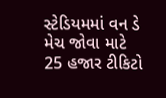સ્ટેડિયમમાં વન ડે મેચ જોવા માટે 25 હજાર ટીકિટો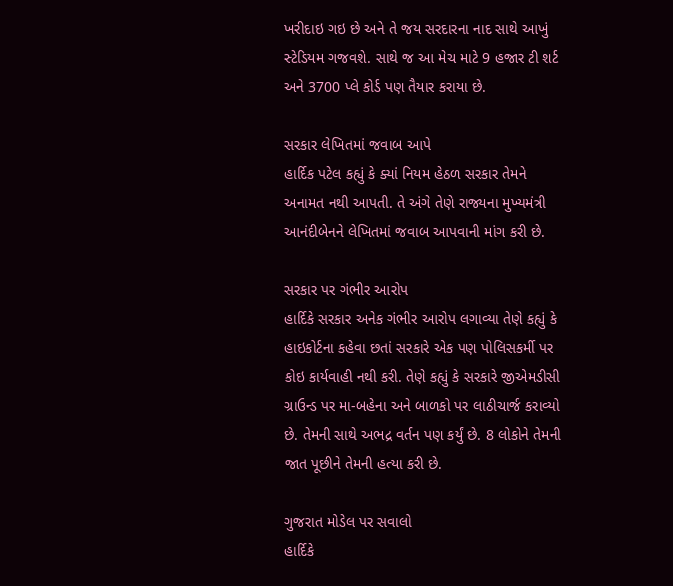ખરીદાઇ ગઇ છે અને તે જય સરદારના નાદ સાથે આખું સ્ટેડિયમ ગજવશે. સાથે જ આ મેચ માટે 9 હજાર ટી શર્ટ અને 3700 પ્લે કોર્ડ પણ તૈયાર કરાયા છે.

સરકાર લેખિતમાં જવાબ આપે
હાર્દિક પટેલ કહ્યું કે ક્યાં નિયમ હેઠળ સરકાર તેમને અનામત નથી આપતી. તે અંગે તેણે રાજ્યના મુખ્યમંત્રી આનંદીબેનને લેખિતમાં જવાબ આપવાની માંગ કરી છે.

સરકાર પર ગંભીર આરોપ
હાર્દિકે સરકાર અનેક ગંભીર આરોપ લગાવ્યા તેણે કહ્યું કે હાઇકોર્ટના કહેવા છતાં સરકારે એક પણ પોલિસકર્મી પર કોઇ કાર્યવાહી નથી કરી. તેણે કહ્યું કે સરકારે જીએમડીસી ગ્રાઉન્ડ પર મા-બહેના અને બાળકો પર લાઠીચાર્જ કરાવ્યો છે. તેમની સાથે અભદ્ર વર્તન પણ કર્યું છે. 8 લોકોને તેમની જાત પૂછીને તેમની હત્યા કરી છે.

ગુજરાત મોડેલ પર સવાલો
હાર્દિકે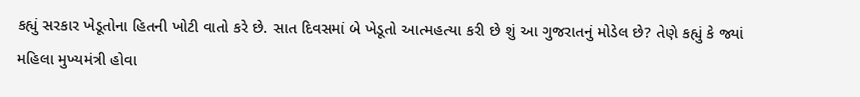કહ્યું સરકાર ખેડૂતોના હિતની ખોટી વાતો કરે છે. સાત દિવસમાં બે ખેડૂતો આત્મહત્યા કરી છે શું આ ગુજરાતનું મોડેલ છે? તેણે કહ્યું કે જ્યાં મહિલા મુખ્યમંત્રી હોવા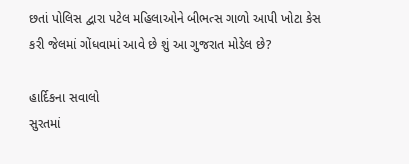છતાં પોલિસ દ્વારા પટેલ મહિલાઓને બીભત્સ ગાળો આપી ખોટા કેસ કરી જેલમાં ગોંધવામાં આવે છે શું આ ગુજરાત મોડેલ છે?

હાર્દિકના સવાલો
સુરતમાં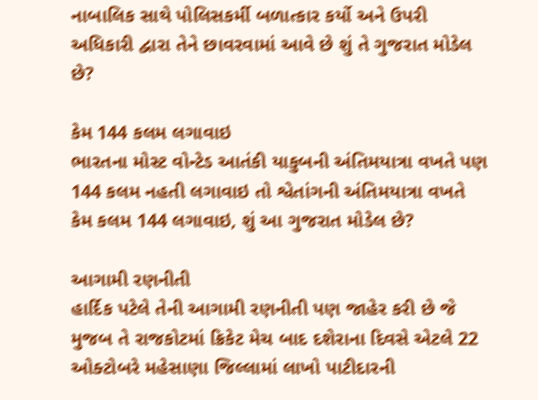નાબાલિક સાથે પોલિસકર્મી બળાત્કાર કર્યો અને ઉપરી અધિકારી દ્વારા તેને છાવરવામાં આવે છે શું તે ગુજરાત મોડેલ છે?

કેમ 144 કલમ લગાવાઇ
ભારતના મોસ્ટ વોન્ટેડ આતંકી યાકુબની અંતિમયાત્રા વખતે પણ 144 કલમ નહતી લગાવાઇ તો શ્વેતાંગની અંતિમયાત્રા વખતે કેમ કલમ 144 લગાવાઇ, શું આ ગુજરાત મોડેલ છે?

આગામી રણનીતી
હાર્દિક પટેલે તેની આગામી રણનીતી પણ જાહેર કરી છે જે મુજબ તે રાજકોટમાં ક્રિકેટ મેચ બાદ દશેરાના દિવસે એટલે 22 ઓક્ટોબરે મહેસાણા જિલ્લામાં લાખો પાટીદારની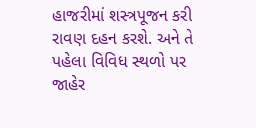હાજરીમાં શસ્ત્રપૂજન કરી રાવણ દહન કરશે. અને તે પહેલા વિવિધ સ્થળો પર જાહેર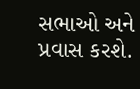સભાઓ અને પ્રવાસ કરશે.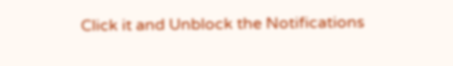Click it and Unblock the Notifications